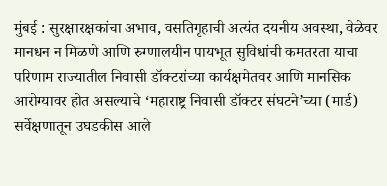मुंबई : सुरक्षारक्षकांचा अभाव, वसतिगृहाची अत्यंत दयनीय अवस्था, वेळेवर मानधन न मिळणे आणि रुग्णालयीन पायभूत सुविधांची कमतरता याचा परिणाम राज्यातील निवासी डॉक्टरांच्या कार्यक्षमेतवर आणि मानसिक आरोग्यावर होत असल्याचे ‘महाराष्ट्र निवासी डॉक्टर संघटने’च्या (मार्ड) सर्वेक्षणातून उघडकीस आले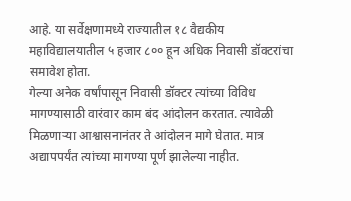आहे. या सर्वेक्षणामध्ये राज्यातील १८ वैद्यकीय महाविद्यालयातील ५ हजार ८०० हून अधिक निवासी डॉक्टरांचा समावेश होता.
गेल्या अनेक वर्षांपासून निवासी डॉक्टर त्यांच्या विविध मागण्यासाठी वारंवार काम बंद आंदोलन करतात. त्यावेळी मिळणाऱ्या आश्वासनानंतर ते आंदोलन मागे घेतात. मात्र अद्यापपर्यंत त्यांच्या मागण्या पूर्ण झालेल्या नाहीत.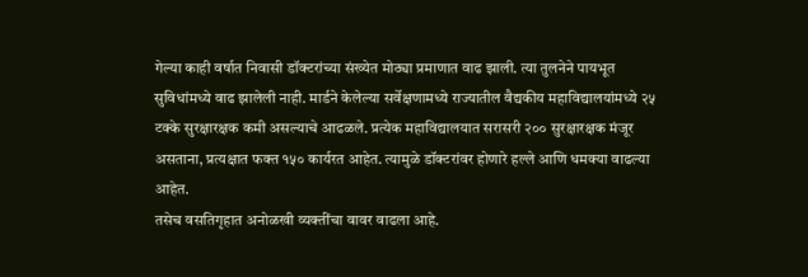गेल्या काही वर्षात निवासी डॉक्टरांच्या संख्येत मोठ्या प्रमाणात वाढ झाली. त्या तुलनेने पायभूत सुविधांमध्ये वाढ झालेली नाही. मार्डने केलेल्या सर्वेक्षणामध्ये राज्यातील वैद्यकीय महाविद्यालयांमध्ये २५ टक्के सुरक्षारक्षक कमी असल्याचे आढळले. प्रत्येक महाविद्यालयात सरासरी २०० सुरक्षारक्षक मंजूर असताना, प्रत्यक्षात फक्त १५० कार्यरत आहेत. त्यामुळे डॉक्टरांवर होणारे हल्ले आणि धमक्या वाढल्या आहेत.
तसेच वसतिगृहात अनोळखी व्यक्तींचा वावर वाढला आहे.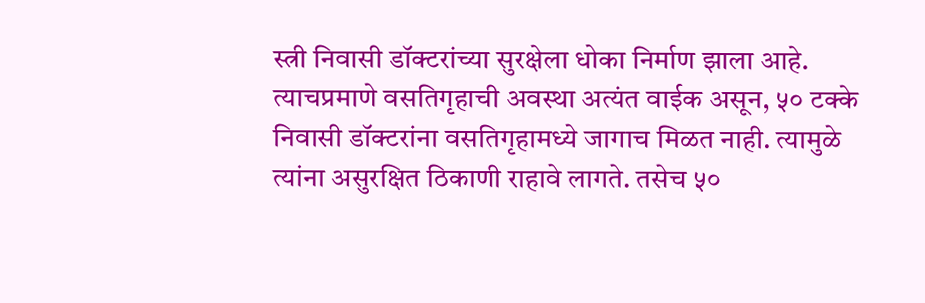स्त्री निवासी डॉक्टरांच्या सुरक्षेला धोका निर्माण झाला आहे. त्याचप्रमाणे वसतिगृहाची अवस्था अत्यंत वाईक असून, ५० टक्के निवासी डॉक्टरांना वसतिगृहामध्ये जागाच मिळत नाही. त्यामुळे त्यांना असुरक्षित ठिकाणी राहावे लागते. तसेच ५०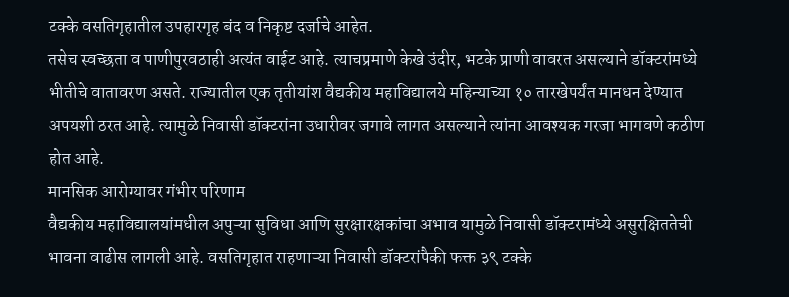टक्के वसतिगृहातील उपहारगृह बंद व निकृष्ट दर्जाचे आहेत.
तसेच स्वच्छता व पाणीपुरवठाही अत्यंत वाईट आहे. त्याचप्रमाणे केखे उंदीर, भटके प्राणी वावरत असल्याने डॉक्टरांमध्ये भीतीचे वातावरण असते. राज्यातील एक तृतीयांश वैद्यकीय महाविद्यालये महिन्याच्या १० तारखेपर्यंत मानधन देण्यात अपयशी ठरत आहे. त्यामुळे निवासी डॉक्टरांना उधारीवर जगावे लागत असल्याने त्यांना आवश्यक गरजा भागवणे कठीण होत आहे.
मानसिक आरोग्यावर गंभीर परिणाम
वैद्यकीय महाविद्यालयांमधील अपुऱ्या सुविधा आणि सुरक्षारक्षकांचा अभाव यामुळे निवासी डॉक्टरामंध्ये असुरक्षिततेची भावना वाढीस लागली आहे. वसतिगृहात राहणाऱ्या निवासी डॉक्टरांपैकी फक्त ३९ टक्के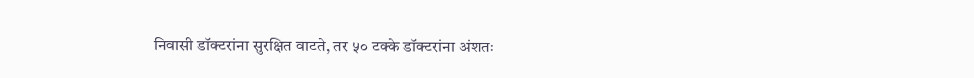निवासी डॉक्टरांना सुरक्षित वाटते, तर ५० टक्के डॉक्टरांना अंशतः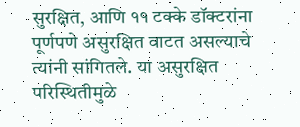सुरक्षित, आणि ११ टक्के डॉक्टरांना पूर्णपणे असुरक्षित वाटत असल्याचे त्यांनी सांगितले. या असुरक्षित परिस्थितीमुळे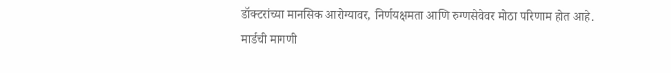डॉक्टरांच्या मानसिक आरोग्यावर, निर्णयक्षमता आणि रुग्णसेवेवर मोठा परिणाम होत आहे.
मार्डची मागणी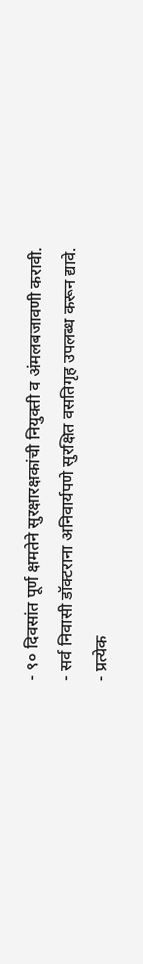- ९० दिवसांत पूर्ण क्षमतेने सुरक्षारक्षकांची नियुक्ती व अंमलबजावणी करावी.
- सर्व निवासी डॉक्टराना अनिवार्यपणे सुरक्षित वसतिगृह उपलब्ध करून द्यावे.
- प्रत्येक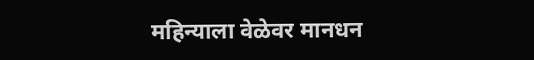महिन्याला वेळेवर मानधन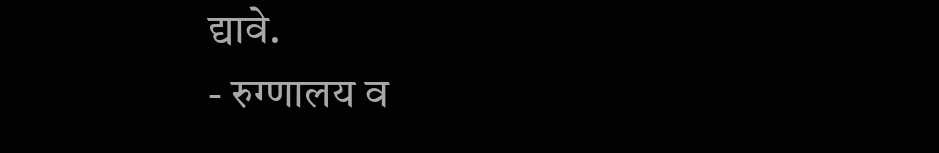द्यावे.
- रुग्णालय व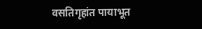वसतिगृहांत पायाभूत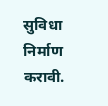सुविधा निर्माण करावी.